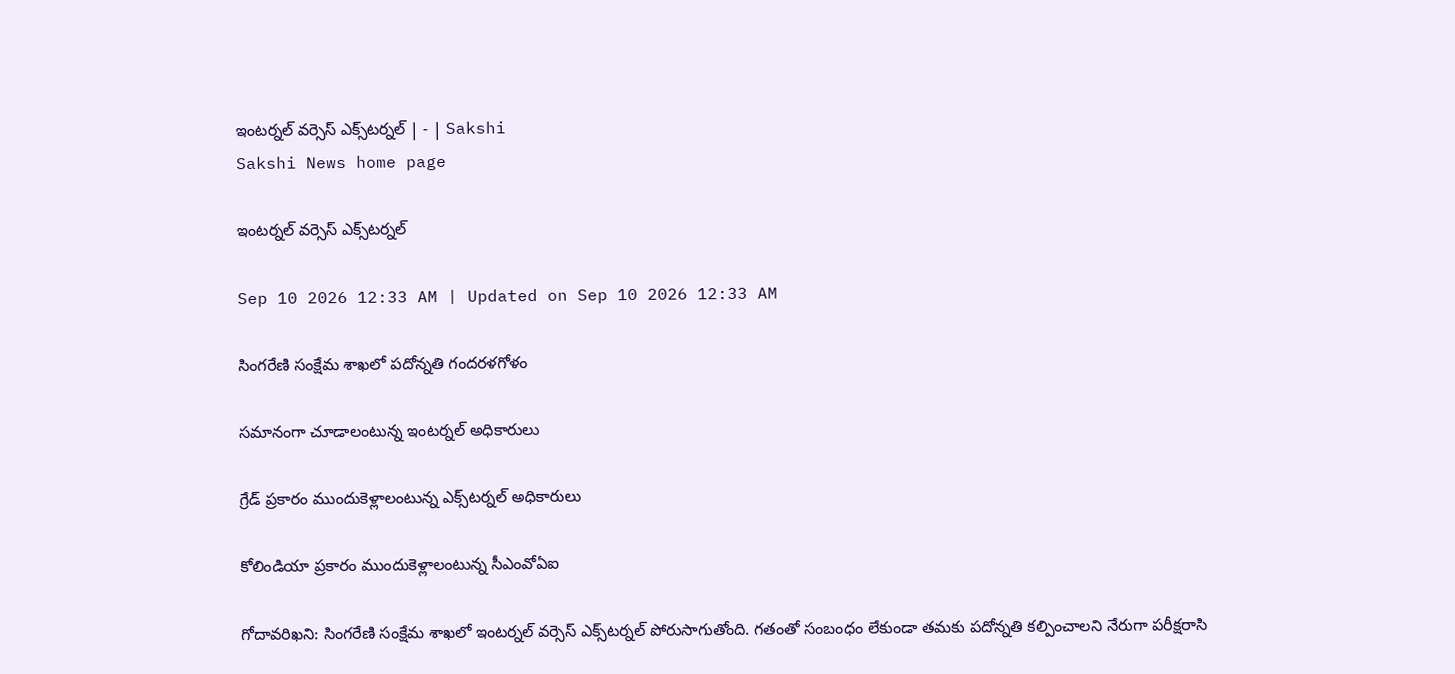ఇంటర్నల్‌ వర్సెస్‌ ఎక్స్‌టర్నల్‌ | - | Sakshi
Sakshi News home page

ఇంటర్నల్‌ వర్సెస్‌ ఎక్స్‌టర్నల్‌

Sep 10 2026 12:33 AM | Updated on Sep 10 2026 12:33 AM

సింగరేణి సంక్షేమ శాఖలో పదోన్నతి గందరళగోళం

సమానంగా చూడాలంటున్న ఇంటర్నల్‌ అధికారులు

గ్రేడ్‌ ప్రకారం ముందుకెళ్లాలంటున్న ఎక్స్‌టర్నల్‌ అధికారులు

కోలిండియా ప్రకారం ముందుకెళ్లాలంటున్న సీఎంవోఏఐ

గోదావరిఖని: సింగరేణి సంక్షేమ శాఖలో ఇంటర్నల్‌ వర్సెస్‌ ఎక్స్‌టర్నల్‌ పోరుసాగుతోంది. గతంతో సంబంధం లేకుండా తమకు పదోన్నతి కల్పించాలని నేరుగా పరీక్షరాసి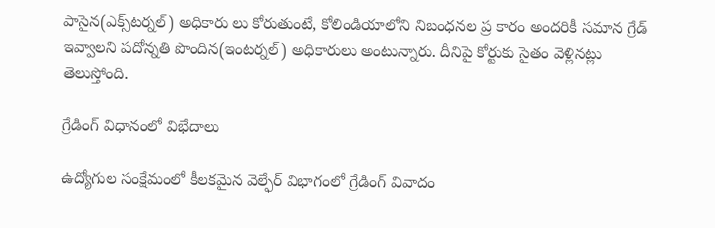పాసైన(ఎక్స్‌టర్నల్‌) అధికారు లు కోరుతుంటే, కోలిండియాలోని నిబంధనల ప్ర కారం అందరికీ సమాన గ్రేడ్‌ ఇవ్వాలని పదోన్నతి పొందిన(ఇంటర్నల్‌) అధికారులు అంటున్నారు. దీనిపై కోర్టుకు సైతం వెళ్లినట్లు తెలుస్తోంది.

గ్రేడింగ్‌ విధానంలో విభేదాలు

ఉద్యోగుల సంక్షేమంలో కీలకమైన వెల్ఫేర్‌ విభాగంలో గ్రేడింగ్‌ వివాదం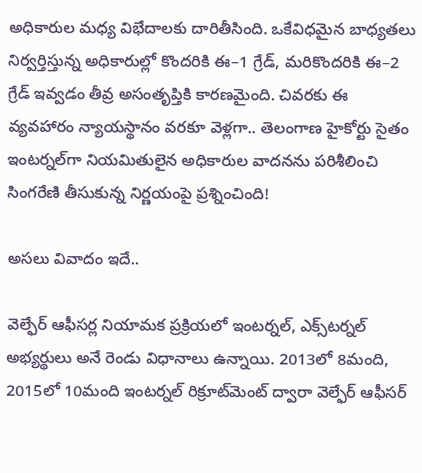అధికారుల మధ్య విభేదాలకు దారితీసింది. ఒకేవిధమైన బాధ్యతలు నిర్వర్తిస్తున్న అధికారుల్లో కొందరికి ఈ–1 గ్రేడ్‌, మరికొందరికి ఈ–2 గ్రేడ్‌ ఇవ్వడం తీవ్ర అసంతృప్తికి కారణమైంది. చివరకు ఈ వ్యవహారం న్యాయస్థానం వరకూ వెళ్లగా.. తెలంగాణ హైకోర్టు సైతం ఇంటర్నల్‌గా నియమితులైన అధికారుల వాదనను పరిశీలించి సింగరేణి తీసుకున్న నిర్ణయంపై ప్రశ్నించింది!

అసలు వివాదం ఇదే..

వెల్ఫేర్‌ ఆఫీసర్ల నియామక ప్రక్రియలో ఇంటర్నల్‌, ఎక్స్‌టర్నల్‌ అభ్యర్థులు అనే రెండు విధానాలు ఉన్నాయి. 2013లో 8మంది, 2015లో 10మంది ఇంటర్నల్‌ రిక్రూట్‌మెంట్‌ ద్వారా వెల్ఫేర్‌ ఆఫీసర్‌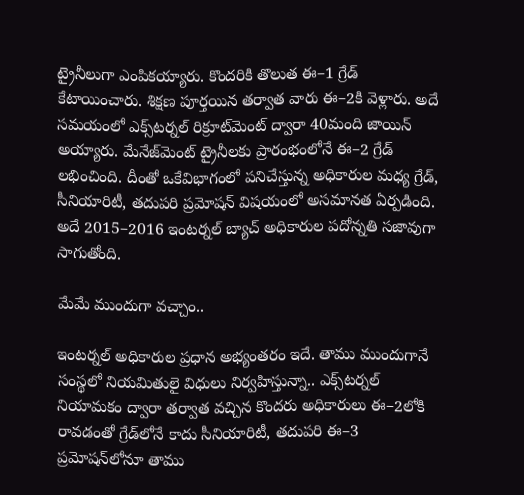ట్రైనీలుగా ఎంపికయ్యారు. కొందరికి తొలుత ఈ–1 గ్రేడ్‌ కేటాయించారు. శిక్షణ పూర్తయిన తర్వాత వారు ఈ–2కి వెళ్లారు. అదే సమయంలో ఎక్స్‌టర్నల్‌ రిక్రూట్‌మెంట్‌ ద్వారా 40మంది జాయిన్‌ అయ్యారు. మేనేజ్‌మెంట్‌ ట్రైనీలకు ప్రారంభంలోనే ఈ–2 గ్రేడ్‌ లభించింది. దీంతో ఒకేవిభాగంలో పనిచేస్తున్న అధికారుల మధ్య గ్రేడ్‌, సీనియారిటీ, తదుపరి ప్రమోషన్‌ విషయంలో అసమానత ఏర్పడింది. అదే 2015–2016 ఇంటర్నల్‌ బ్యాచ్‌ అధికారుల పదోన్నతి సజావుగా సాగుతోంది.

మేమే ముందుగా వచ్చాం..

ఇంటర్నల్‌ అధికారుల ప్రధాన అభ్యంతరం ఇదే. తాము ముందుగానే సంస్థలో నియమితులై విధులు నిర్వహిస్తున్నా.. ఎక్స్‌టర్నల్‌ నియామకం ద్వారా తర్వాత వచ్చిన కొందరు అధికారులు ఈ–2లోకి రావడంతో గ్రేడ్‌లోనే కాదు సీనియారిటీ, తదుపరి ఈ–3 ప్రమోషన్‌లోనూ తాము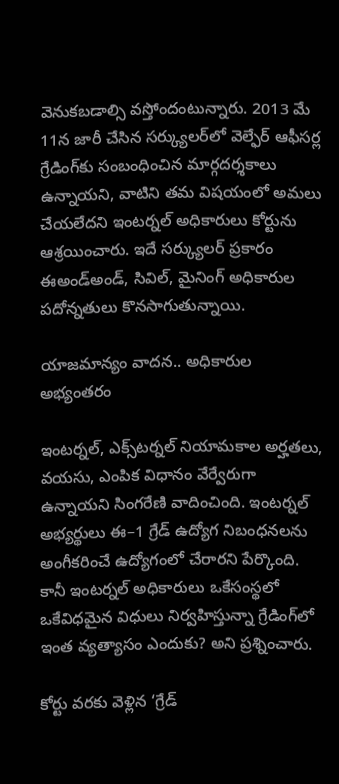వెనుకబడాల్సి వస్తోందంటున్నారు. 2013 మే 11న జారీ చేసిన సర్క్యులర్‌లో వెల్ఫేర్‌ ఆఫీసర్ల గ్రేడింగ్‌కు సంబంధించిన మార్గదర్శకాలు ఉన్నాయని, వాటిని తమ విషయంలో అమలు చేయలేదని ఇంటర్నల్‌ అధికారులు కోర్టును ఆశ్రయించారు. ఇదే సర్క్యులర్‌ ప్రకారం ఈఅండ్‌అండ్‌, సివిల్‌, మైనింగ్‌ అధికారుల పదోన్నతులు కొనసాగుతున్నాయి.

యాజమాన్యం వాదన.. అధికారుల అభ్యంతరం

ఇంటర్నల్‌, ఎక్స్‌టర్నల్‌ నియామకాల అర్హతలు, వయసు, ఎంపిక విధానం వేర్వేరుగా ఉన్నాయని సింగరేణి వాదించింది. ఇంటర్నల్‌ అభ్యర్థులు ఈ–1 గ్రేడ్‌ ఉద్యోగ నిబంధనలను అంగీకరించే ఉద్యోగంలో చేరారని పేర్కొంది. కానీ ఇంటర్నల్‌ అధికారులు ఒకేసంస్థలో ఒకేవిధమైన విధులు నిర్వహిస్తున్నా గ్రేడింగ్‌లో ఇంత వ్యత్యాసం ఎందుకు? అని ప్రశ్నించారు.

కోర్టు వరకు వెళ్లిన ‘గ్రేడ్‌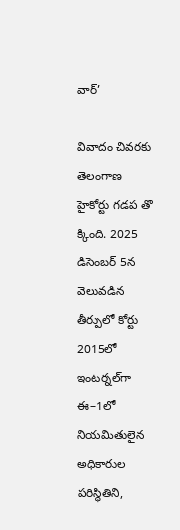వార్‌’

వివాదం చివరకు తెలంగాణ హైకోర్టు గడప తొ క్కింది. 2025 డిసెంబర్‌ 5న వెలువడిన తీర్పులో కోర్టు 2015లో ఇంటర్నల్‌గా ఈ–1లో నియమితులైన అధికారుల పరిస్థితిని,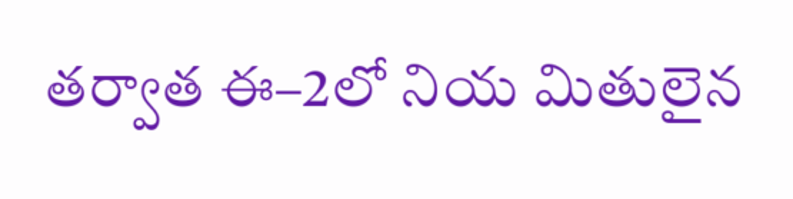తర్వాత ఈ–2లో నియ మితులైన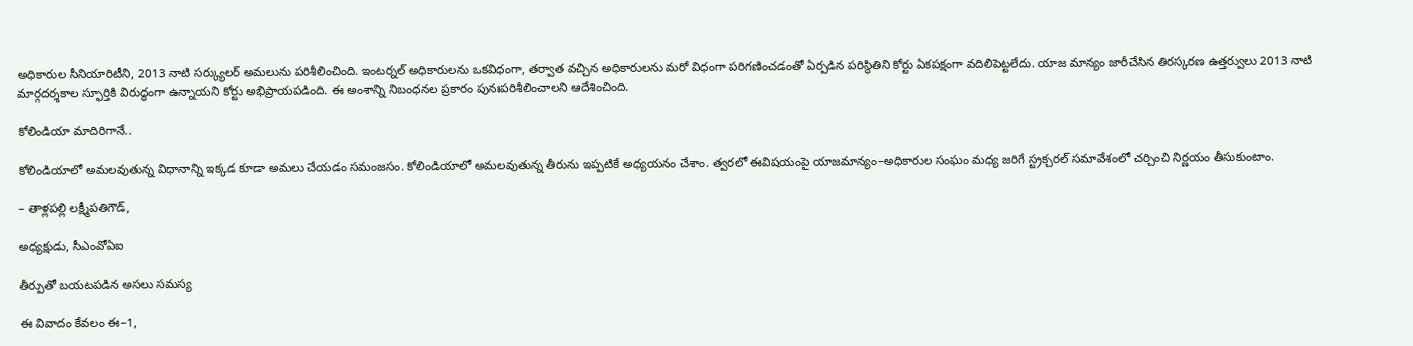అధికారుల సీనియారిటీని, 2013 నాటి సర్క్యులర్‌ అమలును పరిశీలించింది. ఇంటర్నల్‌ అధికారులను ఒకవిధంగా, తర్వాత వచ్చిన అధికారులను మరో విధంగా పరిగణించడంతో ఏర్పడిన పరిస్థితిని కోర్టు ఏకపక్షంగా వదిలిపెట్టలేదు. యాజ మాన్యం జారీచేసిన తిరస్కరణ ఉత్తర్వులు 2013 నాటి మార్గదర్శకాల స్ఫూర్తికి విరుద్ధంగా ఉన్నాయని కోర్టు అభిప్రాయపడింది. ఈ అంశాన్ని నిబంధనల ప్రకారం పునఃపరిశీలించాలని ఆదేశించింది.

కోలిండియా మాదిరిగానే..

కోలిండియాలో అమలవుతున్న విధానాన్ని ఇక్కడ కూడా అమలు చేయడం సమంజసం. కోలిండియాలో అమలవుతున్న తీరును ఇప్పటికే అధ్యయనం చేశాం. త్వరలో ఈవిషయంపై యాజమాన్యం–అధికారుల సంఘం మధ్య జరిగే స్ట్రక్చరల్‌ సమావేశంలో చర్చించి నిర్ణయం తీసుకుంటాం.

– తాళ్లపల్లి లక్ష్మీపతిగౌడ్‌,

అధ్యక్షుడు, సీఎంవోఏఐ

తీర్పుతో బయటపడిన అసలు సమస్య

ఈ వివాదం కేవలం ఈ–1,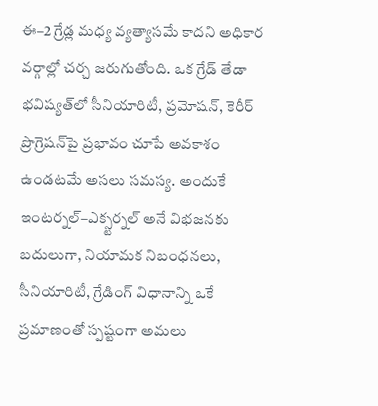ఈ–2 గ్రేడ్ల మధ్య వ్యత్యాసమే కాదని అధికార వర్గాల్లో చర్చ జరుగుతోంది. ఒక గ్రేడ్‌ తేడా భవిష్యత్‌లో సీనియారిటీ, ప్రమోషన్‌, కెరీర్‌ ప్రొగ్రెషన్‌పై ప్రభావం చూపే అవకాశం ఉండటమే అసలు సమస్య. అందుకే ఇంటర్నల్‌–ఎక్స్టర్నల్‌ అనే విభజనకు బదులుగా, నియామక నిబంధనలు, సీనియారిటీ, గ్రేడింగ్‌ విధానాన్ని ఒకే ప్రమాణంతో స్పష్టంగా అమలు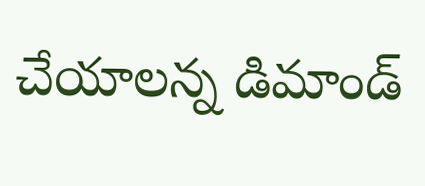చేయాలన్న డిమాండ్‌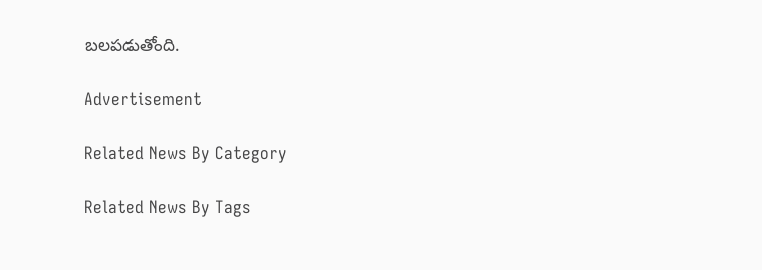బలపడుతోంది.

Advertisement

Related News By Category

Related News By Tags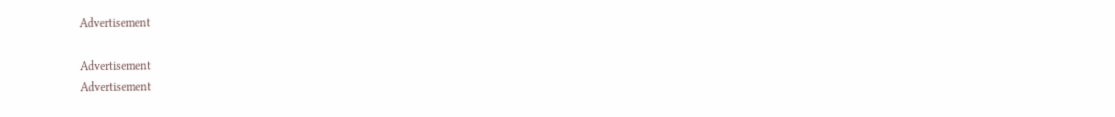Advertisement

Advertisement
Advertisement